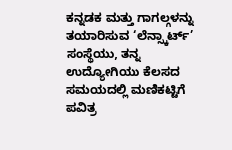ಕನ್ನಡಕ ಮತ್ತು ಗಾಗಲ್ಗಳನ್ನು ತಯಾರಿಸುವ ‘ಲೆನ್ಸ್ಕಾರ್ಟ್’ ಸಂಸ್ಥೆಯು, ತನ್ನ ಉದ್ಯೋಗಿಯು ಕೆಲಸದ ಸಮಯದಲ್ಲಿ ಮಣಿಕಟ್ಟಿಗೆ ಪವಿತ್ರ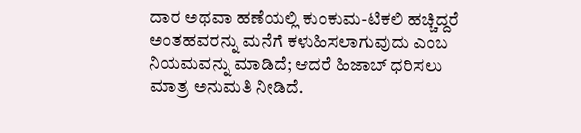ದಾರ ಅಥವಾ ಹಣೆಯಲ್ಲಿ ಕುಂಕುಮ-ಟಿಕಲಿ ಹಚ್ಚಿದ್ದರೆ ಅಂತಹವರನ್ನು ಮನೆಗೆ ಕಳುಹಿಸಲಾಗುವುದು ಎಂಬ ನಿಯಮವನ್ನು ಮಾಡಿದೆ; ಆದರೆ ಹಿಜಾಬ್ ಧರಿಸಲು ಮಾತ್ರ ಅನುಮತಿ ನೀಡಿದೆ.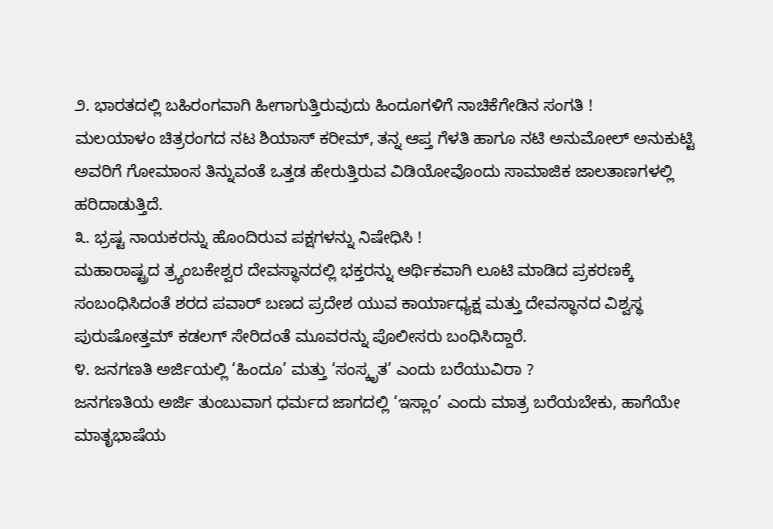೨. ಭಾರತದಲ್ಲಿ ಬಹಿರಂಗವಾಗಿ ಹೀಗಾಗುತ್ತಿರುವುದು ಹಿಂದೂಗಳಿಗೆ ನಾಚಿಕೆಗೇಡಿನ ಸಂಗತಿ !
ಮಲಯಾಳಂ ಚಿತ್ರರಂಗದ ನಟ ಶಿಯಾಸ್ ಕರೀಮ್, ತನ್ನ ಆಪ್ತ ಗೆಳತಿ ಹಾಗೂ ನಟಿ ಅನುಮೋಲ್ ಅನುಕುಟ್ಟಿ ಅವರಿಗೆ ಗೋಮಾಂಸ ತಿನ್ನುವಂತೆ ಒತ್ತಡ ಹೇರುತ್ತಿರುವ ವಿಡಿಯೋವೊಂದು ಸಾಮಾಜಿಕ ಜಾಲತಾಣಗಳಲ್ಲಿ ಹರಿದಾಡುತ್ತಿದೆ.
೩. ಭ್ರಷ್ಟ ನಾಯಕರನ್ನು ಹೊಂದಿರುವ ಪಕ್ಷಗಳನ್ನು ನಿಷೇಧಿಸಿ !
ಮಹಾರಾಷ್ಟ್ರದ ತ್ರ್ಯಂಬಕೇಶ್ವರ ದೇವಸ್ಥಾನದಲ್ಲಿ ಭಕ್ತರನ್ನು ಆರ್ಥಿಕವಾಗಿ ಲೂಟಿ ಮಾಡಿದ ಪ್ರಕರಣಕ್ಕೆ ಸಂಬಂಧಿಸಿದಂತೆ ಶರದ ಪವಾರ್ ಬಣದ ಪ್ರದೇಶ ಯುವ ಕಾರ್ಯಾಧ್ಯಕ್ಷ ಮತ್ತು ದೇವಸ್ಥಾನದ ವಿಶ್ವಸ್ಥ ಪುರುಷೋತ್ತಮ್ ಕಡಲಗ್ ಸೇರಿದಂತೆ ಮೂವರನ್ನು ಪೊಲೀಸರು ಬಂಧಿಸಿದ್ದಾರೆ.
೪. ಜನಗಣತಿ ಅರ್ಜಿಯಲ್ಲಿ ‘ಹಿಂದೂ’ ಮತ್ತು ‘ಸಂಸ್ಕೃತ’ ಎಂದು ಬರೆಯುವಿರಾ ?
ಜನಗಣತಿಯ ಅರ್ಜಿ ತುಂಬುವಾಗ ಧರ್ಮದ ಜಾಗದಲ್ಲಿ ‘ಇಸ್ಲಾಂ’ ಎಂದು ಮಾತ್ರ ಬರೆಯಬೇಕು, ಹಾಗೆಯೇ ಮಾತೃಭಾಷೆಯ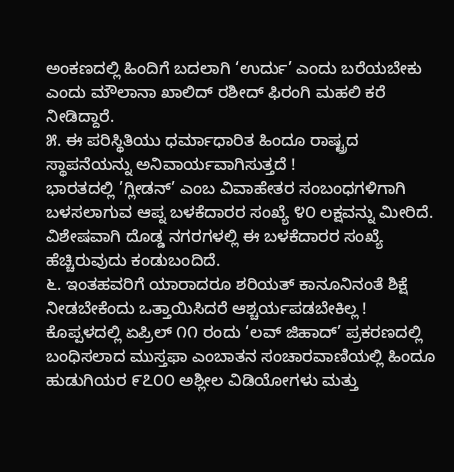ಅಂಕಣದಲ್ಲಿ ಹಿಂದಿಗೆ ಬದಲಾಗಿ ‘ಉರ್ದು’ ಎಂದು ಬರೆಯಬೇಕು ಎಂದು ಮೌಲಾನಾ ಖಾಲಿದ್ ರಶೀದ್ ಫಿರಂಗಿ ಮಹಲಿ ಕರೆ ನೀಡಿದ್ದಾರೆ.
೫. ಈ ಪರಿಸ್ಥಿತಿಯು ಧರ್ಮಾಧಾರಿತ ಹಿಂದೂ ರಾಷ್ಟ್ರದ ಸ್ಥಾಪನೆಯನ್ನು ಅನಿವಾರ್ಯವಾಗಿಸುತ್ತದೆ !
ಭಾರತದಲ್ಲಿ ’ಗ್ಲೀಡನ್’ ಎಂಬ ವಿವಾಹೇತರ ಸಂಬಂಧಗಳಿಗಾಗಿ ಬಳಸಲಾಗುವ ಆಪ್ನ ಬಳಕೆದಾರರ ಸಂಖ್ಯೆ ೪೦ ಲಕ್ಷವನ್ನು ಮೀರಿದೆ. ವಿಶೇಷವಾಗಿ ದೊಡ್ಡ ನಗರಗಳಲ್ಲಿ ಈ ಬಳಕೆದಾರರ ಸಂಖ್ಯೆ ಹೆಚ್ಚಿರುವುದು ಕಂಡುಬಂದಿದೆ.
೬. ಇಂತಹವರಿಗೆ ಯಾರಾದರೂ ಶರಿಯತ್ ಕಾನೂನಿನಂತೆ ಶಿಕ್ಷೆ ನೀಡಬೇಕೆಂದು ಒತ್ತಾಯಿಸಿದರೆ ಆಶ್ಚರ್ಯಪಡಬೇಕಿಲ್ಲ !
ಕೊಪ್ಪಳದಲ್ಲಿ ಏಪ್ರಿಲ್ ೧೧ ರಂದು ‘ಲವ್ ಜಿಹಾದ್’ ಪ್ರಕರಣದಲ್ಲಿ ಬಂಧಿಸಲಾದ ಮುಸ್ತಫಾ ಎಂಬಾತನ ಸಂಚಾರವಾಣಿಯಲ್ಲಿ ಹಿಂದೂ ಹುಡುಗಿಯರ ೯೭೦೦ ಅಶ್ಲೀಲ ವಿಡಿಯೋಗಳು ಮತ್ತು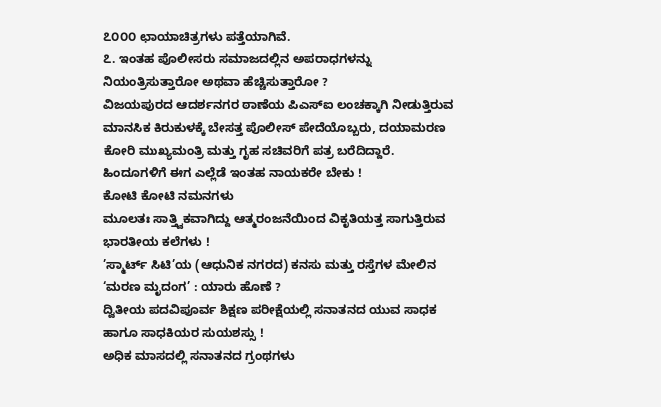೭೦೦೦ ಛಾಯಾಚಿತ್ರಗಳು ಪತ್ತೆಯಾಗಿವೆ.
೭. ಇಂತಹ ಪೊಲೀಸರು ಸಮಾಜದಲ್ಲಿನ ಅಪರಾಧಗಳನ್ನು ನಿಯಂತ್ರಿಸುತ್ತಾರೋ ಅಥವಾ ಹೆಚ್ಚಿಸುತ್ತಾರೋ ?
ವಿಜಯಪುರದ ಆದರ್ಶನಗರ ಠಾಣೆಯ ಪಿಎಸ್ಐ ಲಂಚಕ್ಕಾಗಿ ನೀಡುತ್ತಿರುವ ಮಾನಸಿಕ ಕಿರುಕುಳಕ್ಕೆ ಬೇಸತ್ತ ಪೊಲೀಸ್ ಪೇದೆಯೊಬ್ಬರು, ದಯಾಮರಣ ಕೋರಿ ಮುಖ್ಯಮಂತ್ರಿ ಮತ್ತು ಗೃಹ ಸಚಿವರಿಗೆ ಪತ್ರ ಬರೆದಿದ್ದಾರೆ.
ಹಿಂದೂಗಳಿಗೆ ಈಗ ಎಲ್ಲೆಡೆ ಇಂತಹ ನಾಯಕರೇ ಬೇಕು !
ಕೋಟಿ ಕೋಟಿ ನಮನಗಳು
ಮೂಲತಃ ಸಾತ್ತ್ವಿಕವಾಗಿದ್ದು ಆತ್ಮರಂಜನೆಯಿಂದ ವಿಕೃತಿಯತ್ತ ಸಾಗುತ್ತಿರುವ ಭಾರತೀಯ ಕಲೆಗಳು !
’ಸ್ಮಾರ್ಟ್ ಸಿಟಿ’ಯ (ಆಧುನಿಕ ನಗರದ) ಕನಸು ಮತ್ತು ರಸ್ತೆಗಳ ಮೇಲಿನ ‘ಮರಣ ಮೃದಂಗ’ : ಯಾರು ಹೊಣೆ ?
ದ್ವಿತೀಯ ಪದವಿಪೂರ್ವ ಶಿಕ್ಷಣ ಪರೀಕ್ಷೆಯಲ್ಲಿ ಸನಾತನದ ಯುವ ಸಾಧಕ ಹಾಗೂ ಸಾಧಕಿಯರ ಸುಯಶಸ್ಸು !
ಅಧಿಕ ಮಾಸದಲ್ಲಿ ಸನಾತನದ ಗ್ರಂಥಗಳು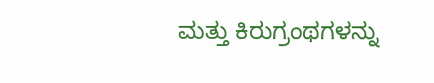ಮತ್ತು ಕಿರುಗ್ರಂಥಗಳನ್ನು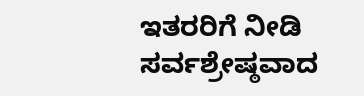ಇತರರಿಗೆ ನೀಡಿ ಸರ್ವಶ್ರೇಷ್ಠವಾದ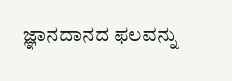ಜ್ಞಾನದಾನದ ಫಲವನ್ನು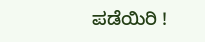ಪಡೆಯಿರಿ !